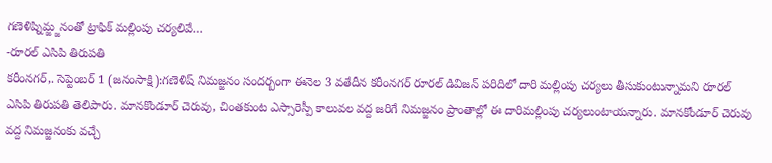గణెళిష్నిమ్జ్జనంతో ట్రాఫిక్ మల్లింపు చర్యలివే…
-రూరల్ ఎసిపి తిరుపతి
కరీంనగర్,. సెప్టెంబర్ 1 (జనంసాక్షి):గణెళిష్ నిమజ్జనం సందర్బంగా ఈనెల 3 వతేదీన కరీంనగర్ రూరల్ డివిజన్ పరిదిలో దారి మల్లింపు చర్యలు తీసుకుంటున్నామని రూరల్ ఎసిపి తిరుపతి తెలిపారు. మానకొండూర్ చెరువు, చింతకుంట ఎస్సారెస్పీ కాలువల వద్ద జరిగే నిమజ్జనం ప్రాంతాల్లో ఈ దారిమల్లింపు చర్యలుంటాయన్నారు. మానకోండూర్ చెరువు వద్ద నిమజ్జనంకు వచ్చే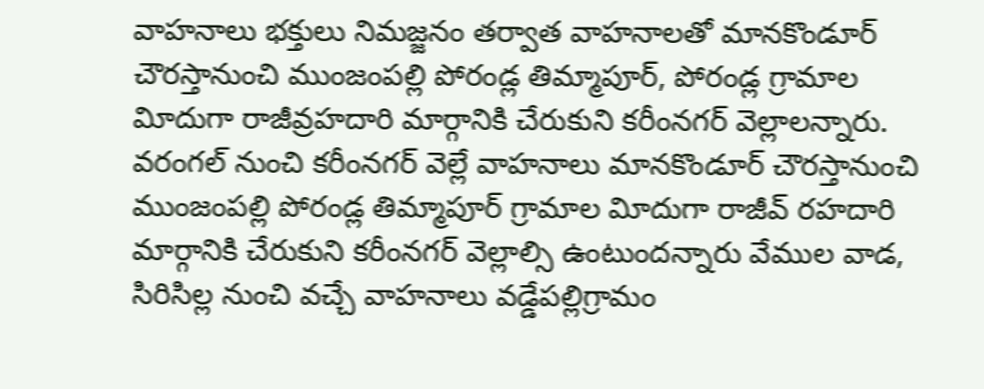వాహనాలు భక్తులు నిమజ్జనం తర్వాత వాహనాలతో మానకొండూర్ చౌరస్తానుంచి ముంజంపల్లి పోరండ్ల తిమ్మాపూర్, పోరండ్ల గ్రామాల విూదుగా రాజీవ్రహదారి మార్గానికి చేరుకుని కరీంనగర్ వెల్లాలన్నారు. వరంగల్ నుంచి కరీంనగర్ వెల్లే వాహనాలు మానకొండూర్ చౌరస్తానుంచి ముంజంపల్లి పోరండ్ల తిమ్మాపూర్ గ్రామాల విూదుగా రాజీవ్ రహదారి మార్గానికి చేరుకుని కరీంనగర్ వెల్లాల్సి ఉంటుందన్నారు వేముల వాడ, సిరిసిల్ల నుంచి వచ్చే వాహనాలు వడ్డేపల్లిగ్రామం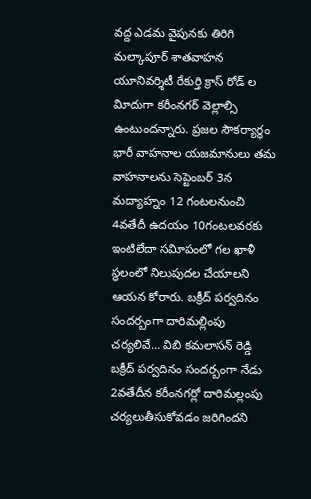వద్ద ఎడమ వైపునకు తిరిగి మల్కాపూర్ శాతవాహన
యూనివర్శిటీ రేకుర్తి క్రాస్ రోడ్ ల విూదుగా కరీంనగర్ వెల్లాల్సి ఉంటుందన్నారు. ప్రజల సౌకర్యార్థం భారీ వాహనాల యజమానులు తమ వాహనాలను సెప్టెంబర్ 3న మద్యాహ్నం 12 గంటలనుంచి 4వతేదీ ఉదయం 10గంటలవరకు ఇంటిలేదా సవిూపంలో గల ఖాళీ స్థలంలో నిలుపుదల చేయాలని ఆయన కోరారు. బక్రీద్ పర్వదినం సందర్బంగా దారిమల్లింపు చర్యలివే… విబి కమలాసన్ రెడ్డి
బక్రీద్ పర్వదినం సందర్బంగా నేడు 2వతేదీన కరీంనగర్లో దారిమల్లంపు చర్యలుతీసుకోవడం జరిగిందని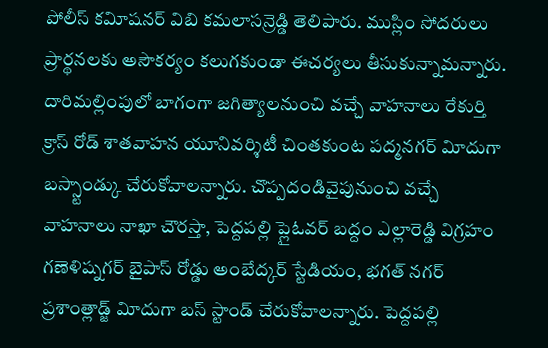పోలీస్ కవిూషనర్ విబి కమలాసన్రెడ్డి తెలిపారు. ముస్లిం సోదరులు ప్రార్థనలకు అసౌకర్యం కలుగకుండా ఈచర్యలు తీసుకున్నామన్నారు. దారిమల్లింపులో బాగంగా జగిత్యాలనుంచి వచ్చే వాహనాలు రేకుర్తి క్రాస్ రోడ్ శాతవాహన యూనివర్శిటీ చింతకుంట పద్మనగర్ విూదుగా బస్స్టాండ్కు చేరుకోవాలన్నారు. చొప్పదండివైపునుంచి వచ్చే వాహనాలు నాఖా చౌరస్తా, పెద్దపల్లి ప్లైఓవర్ బద్దం ఎల్లారెడ్డి విగ్రహం గణెళిష్నగర్ బైపాస్ రోడ్డు అంబేద్కర్ స్టేడియం, భగత్ నగర్ ప్రశాంత్లాడ్జ్ విూదుగా బస్ స్టాండ్ చేరుకోవాలన్నారు. పెద్దపల్లి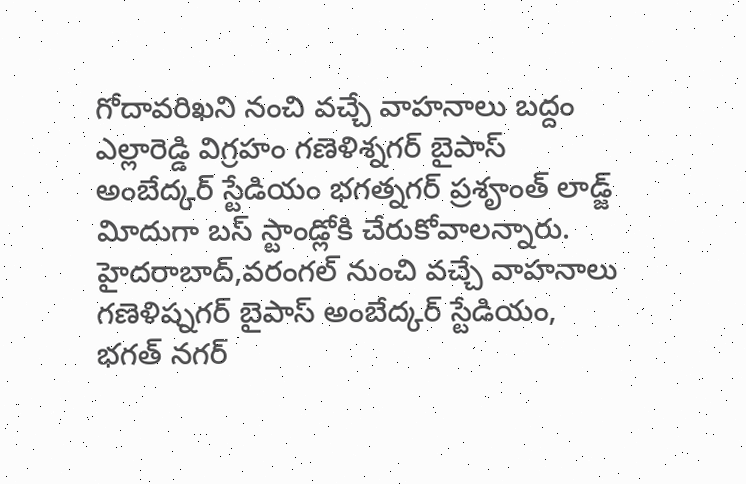గోదావరిఖని నంచి వచ్చే వాహనాలు బద్దం ఎల్లారెడ్డి విగ్రహం గణెళిశ్నగర్ బైపాస్ అంబేద్కర్ స్టేడియం భగత్నగర్ ప్రశౄంత్ లాడ్జ్ విూదుగా బస్ స్టాండ్లోకి చేరుకోవాలన్నారు. హైదరాబాద్,వరంగల్ నుంచి వచ్చే వాహనాలు గణెళిష్నగర్ బైపాస్ అంబేద్కర్ స్టేడియం, భగత్ నగర్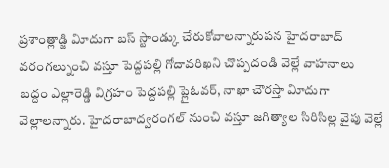ప్రశాంత్లాడ్జి విూదుగా బస్ స్టాండ్కు చేరుకోవాలన్నారుపన హైదరాబాద్ వరంగల్నుంచి వస్తూ పెద్దపల్లి గోదావరిఖని చొప్పదండి వెల్లే వాహనాలు బద్దం ఎల్లారెడ్డి విగ్రహం పెద్దపల్లి ప్లైఓవర్, నాఖా చౌరస్తా విూదుగా వెల్లాలన్నారు. హైదరాబాద్వరంగల్ నుంచి వస్తూ జగిత్యాల సిరిసిల్ల వైపు వెల్లే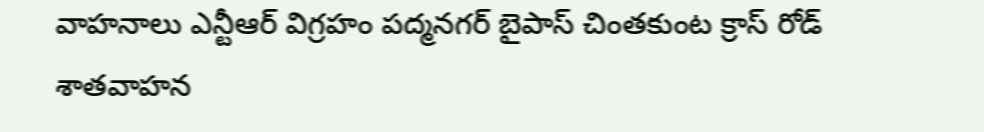వాహనాలు ఎన్టీఆర్ విగ్రహం పద్మనగర్ బైపాస్ చింతకుంట క్రాస్ రోడ్ శాతవాహన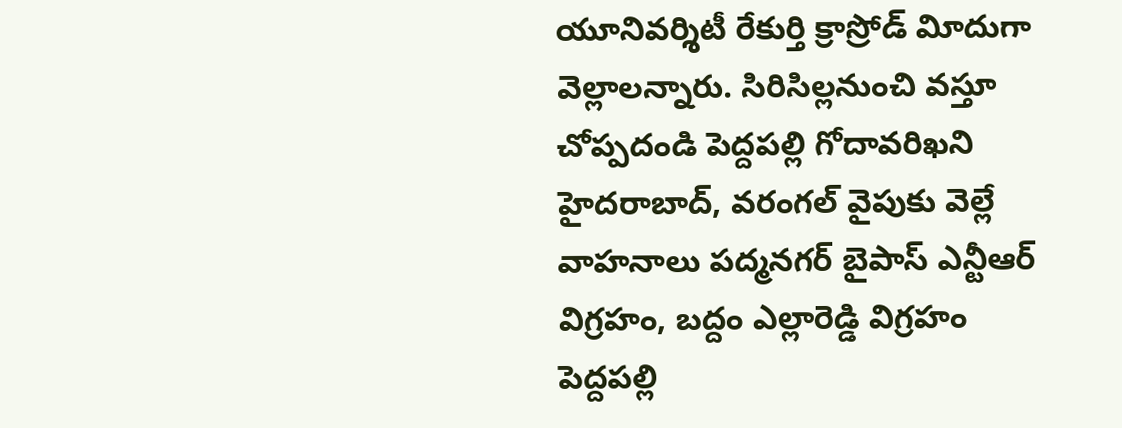యూనివర్శిటీ రేకుర్తి క్రాస్రోడ్ విూదుగా వెల్లాలన్నారు. సిరిసిల్లనుంచి వస్తూ చోప్పదండి పెద్దపల్లి గోదావరిఖని హైదరాబాద్, వరంగల్ వైపుకు వెల్లే వాహనాలు పద్మనగర్ బైపాస్ ఎన్టీఆర్ విగ్రహం, బద్దం ఎల్లారెడ్డి విగ్రహం పెద్దపల్లి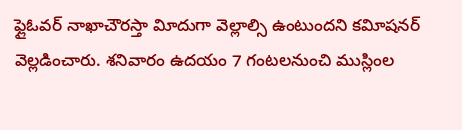ఫ్లైఓవర్ నాఖాచౌరస్తా విూదుగా వెల్లాల్సి ఉంటుందని కవిూషనర్ వెల్లడించారు. శనివారం ఉదయం 7 గంటలనుంచి ముస్లింల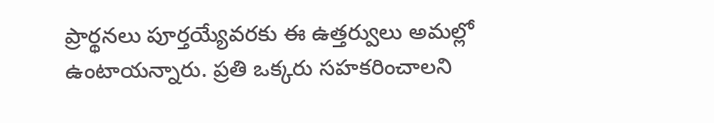ప్రార్థనలు పూర్తయ్యేవరకు ఈ ఉత్తర్వులు అమల్లో ఉంటాయన్నారు. ప్రతి ఒక్కరు సహకరించాలని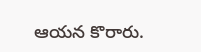ఆయన కొరారు.